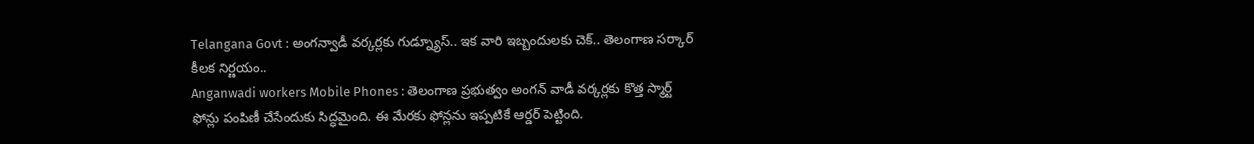Telangana Govt : అంగన్వాడీ వర్కర్లకు గుడ్న్యూస్.. ఇక వారి ఇబ్బందులకు చెక్.. తెలంగాణ సర్కార్ కీలక నిర్ణయం..
Anganwadi workers Mobile Phones : తెలంగాణ ప్రభుత్వం అంగన్ వాడీ వర్కర్లకు కొత్త స్మార్ట్ ఫోన్లు పంపిణీ చేసేందుకు సిద్ధమైంది. ఈ మేరకు ఫోన్లను ఇప్పటికే ఆర్డర్ పెట్టింది.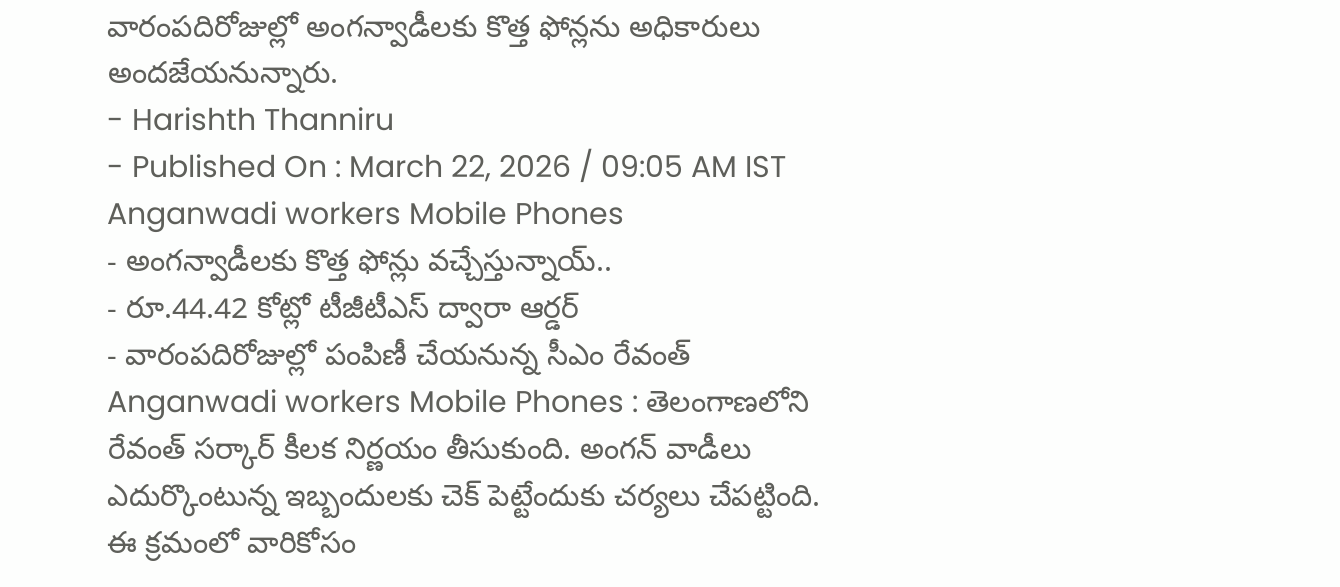వారంపదిరోజుల్లో అంగన్వాడీలకు కొత్త ఫోన్లను అధికారులు అందజేయనున్నారు.
- Harishth Thanniru
- Published On : March 22, 2026 / 09:05 AM IST
Anganwadi workers Mobile Phones
- అంగన్వాడీలకు కొత్త ఫోన్లు వచ్చేస్తున్నాయ్..
- రూ.44.42 కోట్లో టీజీటీఎస్ ద్వారా ఆర్డర్
- వారంపదిరోజుల్లో పంపిణీ చేయనున్న సీఎం రేవంత్
Anganwadi workers Mobile Phones : తెలంగాణలోని రేవంత్ సర్కార్ కీలక నిర్ణయం తీసుకుంది. అంగన్ వాడీలు ఎదుర్కొంటున్న ఇబ్బందులకు చెక్ పెట్టేందుకు చర్యలు చేపట్టింది. ఈ క్రమంలో వారికోసం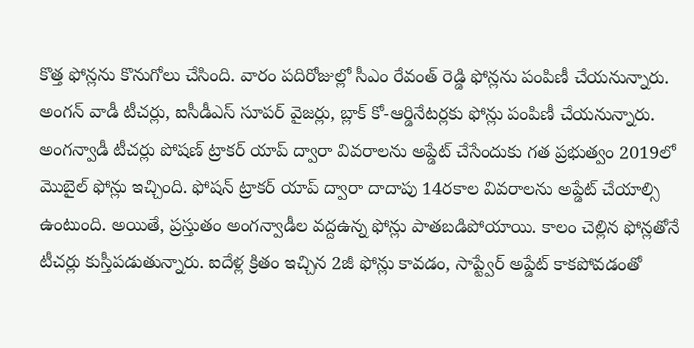కొత్త ఫోన్లను కొనుగోలు చేసింది. వారం పదిరోజుల్లో సీఎం రేవంత్ రెడ్డి ఫోన్లను పంపిణీ చేయనున్నారు. అంగన్ వాడీ టీచర్లు, ఐసీడీఎస్ సూపర్ వైజర్లు, బ్లాక్ కో-ఆర్డినేటర్లకు ఫోన్లు పంపిణీ చేయనున్నారు.
అంగన్వాడీ టీచర్లు పోషణ్ ట్రాకర్ యాప్ ద్వారా వివరాలను అప్డేట్ చేసేందుకు గత ప్రభుత్వం 2019లో మొబైల్ ఫోన్లు ఇచ్చింది. ఫోషన్ ట్రాకర్ యాప్ ద్వారా దాదాపు 14రకాల వివరాలను అప్డేట్ చేయాల్సి ఉంటుంది. అయితే, ప్రస్తుతం అంగన్వాడీల వద్దఉన్న ఫోన్లు పాతబడిపోయాయి. కాలం చెల్లిన ఫోన్లతోనే టీచర్లు కుస్తీపడుతున్నారు. ఐదేళ్ల క్రితం ఇచ్చిన 2జీ ఫోన్లు కావడం, సాప్ట్వేర్ అప్డేట్ కాకపోవడంతో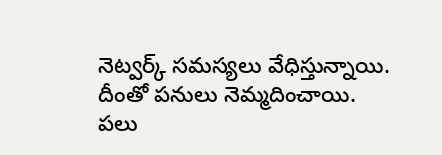నెట్వర్క్ సమస్యలు వేధిస్తున్నాయి. దీంతో పనులు నెమ్మదించాయి. పలు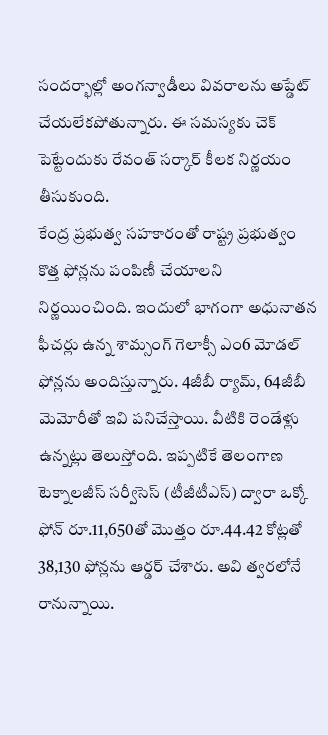సందర్భాల్లో అంగన్వాడీలు వివరాలను అప్డేట్ చేయలేకపోతున్నారు. ఈ సమస్యకు చెక్ పెట్టేందుకు రేవంత్ సర్కార్ కీలక నిర్ణయం తీసుకుంది.
కేంద్ర ప్రభుత్వ సహకారంతో రాష్ట్ర ప్రభుత్వం కొత్త ఫోన్లను పంపిణీ చేయాలని నిర్ణయించింది. ఇందులో భాగంగా అధునాతన ఫీచర్లు ఉన్న శామ్సంగ్ గెలాక్సీ ఎం6 మోడల్ ఫోన్లను అందిస్తున్నారు. 4జీబీ ర్యామ్, 64జీబీ మెమోరీతో ఇవి పనిచేస్తాయి. వీటికి రెండేళ్లు ఉన్నట్లు తెలుస్తోంది. ఇప్పటికే తెలంగాణ టెక్నాలజీస్ సర్వీసెస్ (టీజీటీఎస్) ద్వారా ఒక్కో ఫోన్ రూ.11,650తో మొత్తం రూ.44.42 కోట్లతో 38,130 ఫోన్లను ఆర్డర్ చేశారు. అవి త్వరలోనే రానున్నాయి.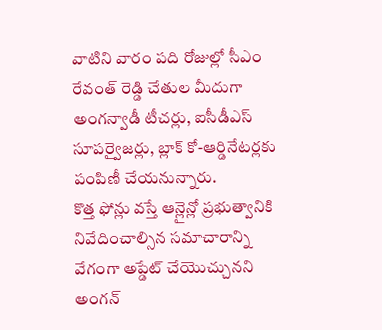వాటిని వారం పది రోజుల్లో సీఎం రేవంత్ రెడ్డి చేతుల మీదుగా అంగన్వాడీ టీచర్లు, ఐసీడీఎస్ సూపర్వైజర్లు, బ్లాక్ కో-ఆర్డినేటర్లకు పంపిణీ చేయనున్నారు.
కొత్త ఫోన్లు వస్తే ఆన్లైన్లో ప్రభుత్వానికి నివేదించాల్సిన సమాచారాన్ని వేగంగా అప్డేట్ చేయొచ్చునని అంగన్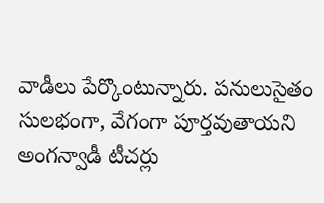వాడీలు పేర్కొంటున్నారు. పనులుసైతం సులభంగా, వేగంగా పూర్తవుతాయని అంగన్వాడీ టీచర్లు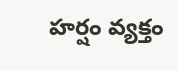హర్షం వ్యక్తం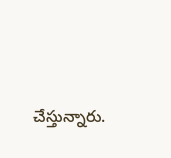చేస్తున్నారు.